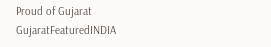Proud of Gujarat
GujaratFeaturedINDIA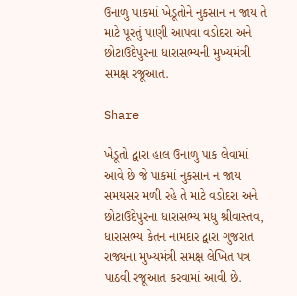ઉનાળુ પાકમાં ખેડૂતોને નુકસાન ન જાય તે માટે પૂરતું પાણી આપવા વડોદરા અને છોટાઉદેપુરના ધારાસભ્યની મુખ્યમંત્રી સમક્ષ રજૂઆત.

Share

ખેડૂતો દ્વારા હાલ ઉનાળુ પાક લેવામાં આવે છે જે પાકમાં નુકસાન ન જાય સમયસર મળી રહે તે માટે વડોદરા અને છોટાઉદેપુરના ધારાસભ્ય મધુ શ્રીવાસ્તવ, ધારાસભ્ય કેતન નામદાર દ્વારા ગુજરાત રાજ્યના મુખ્યમંત્રી સમક્ષ લેખિત પત્ર પાઠવી રજૂઆત કરવામાં આવી છે.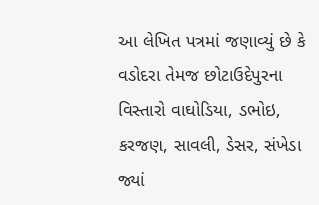આ લેખિત પત્રમાં જણાવ્યું છે કે વડોદરા તેમજ છોટાઉદેપુરના વિસ્તારો વાઘોડિયા, ડભોઇ, કરજણ, સાવલી, ડેસર, સંખેડા જ્યાં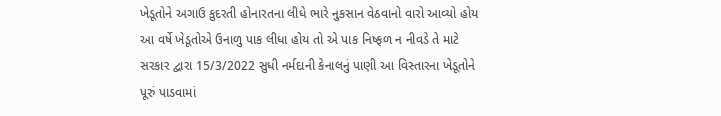ખેડૂતોને અગાઉ કુદરતી હોનારતના લીધે ભારે નુકસાન વેઠવાનો વારો આવ્યો હોય આ વર્ષે ખેડૂતોએ ઉનાળુ પાક લીધા હોય તો એ પાક નિષ્ફળ ન નીવડે તે માટે સરકાર દ્વારા 15/3/2022 સુધી નર્મદાની કેનાલનું પાણી આ વિસ્તારના ખેડૂતોને પૂરું પાડવામાં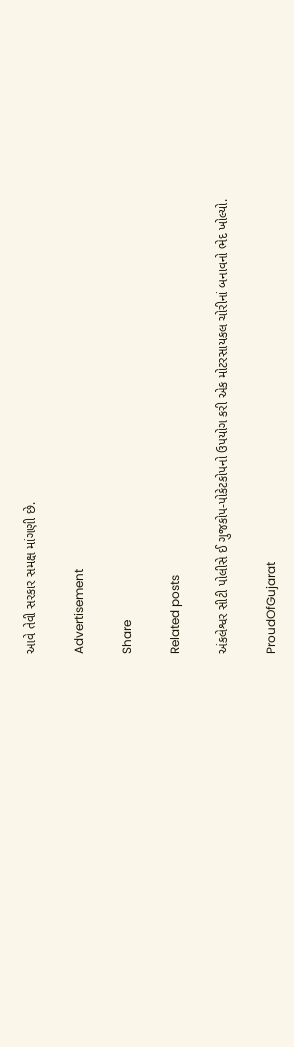આવે તેવી સરકાર સમક્ષ માંગણી છે.

Advertisement

Share

Related posts

અંકલેશ્વર સીટી પોલીસે ઈ ગુજકોપ-પોકેટકોપનો ઉપયોગ કરી એક મોટરસાયકલ ચોરીનાં બનાવનો ભેદ ખોલ્યો.

ProudOfGujarat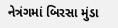નેત્રંગમાં બિરસા મુંડા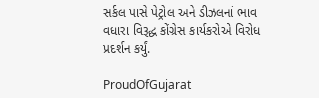સર્કલ પાસે પેટ્રોલ અને ડીઝલનાં ભાવ વધારા વિરૂદ્ધ કોંગ્રેસ કાર્યકરોએ વિરોધ પ્રદર્શન કર્યું.

ProudOfGujarat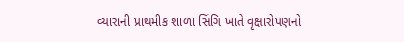વ્યારાની પ્રાથમીક શાળા સિંગિ ખાતે વૃક્ષારોપણનો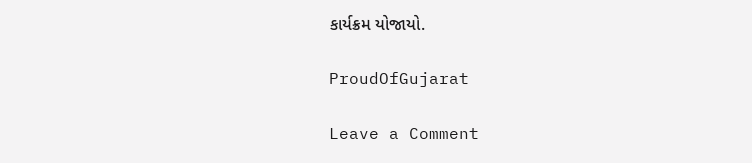કાર્યક્રમ યોજાયો.

ProudOfGujarat

Leave a Comment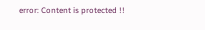error: Content is protected !!